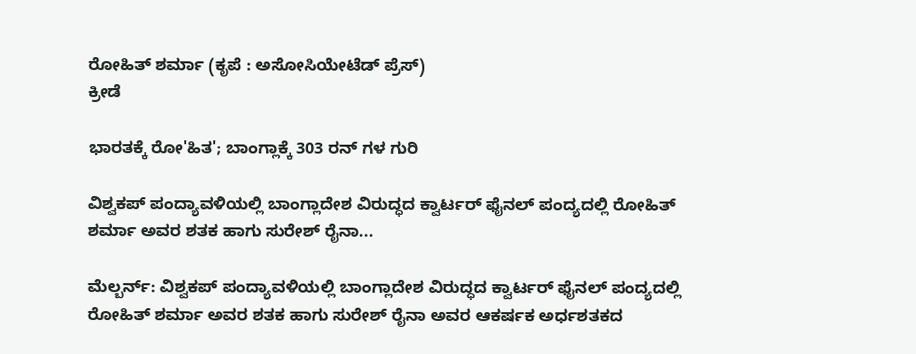ರೋಹಿತ್ ಶರ್ಮಾ (ಕೃಪೆ : ಅಸೋಸಿಯೇಟೆಡ್ ಪ್ರೆಸ್)
ಕ್ರೀಡೆ

ಭಾರತಕ್ಕೆ ರೋ'ಹಿತ'; ಬಾಂಗ್ಲಾಕ್ಕೆ 303 ರನ್ ಗಳ ಗುರಿ

ವಿಶ್ವಕಪ್ ಪಂದ್ಯಾವಳಿಯಲ್ಲಿ ಬಾಂಗ್ಲಾದೇಶ ವಿರುದ್ಧದ ಕ್ವಾರ್ಟರ್ ಫೈನಲ್ ಪಂದ್ಯದಲ್ಲಿ ರೋಹಿತ್ ಶರ್ಮಾ ಅವರ ಶತಕ ಹಾಗು ಸುರೇಶ್ ರೈನಾ...

ಮೆಲ್ಬರ್ನ್: ವಿಶ್ವಕಪ್ ಪಂದ್ಯಾವಳಿಯಲ್ಲಿ ಬಾಂಗ್ಲಾದೇಶ ವಿರುದ್ಧದ ಕ್ವಾರ್ಟರ್ ಫೈನಲ್ ಪಂದ್ಯದಲ್ಲಿ ರೋಹಿತ್ ಶರ್ಮಾ ಅವರ ಶತಕ ಹಾಗು ಸುರೇಶ್ ರೈನಾ ಅವರ ಆಕರ್ಷಕ ಅರ್ಧಶತಕದ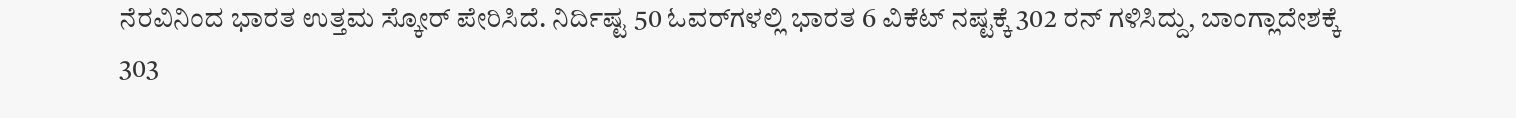ನೆರವಿನಿಂದ ಭಾರತ ಉತ್ತಮ ಸ್ಕೋರ್ ಪೇರಿಸಿದೆ. ನಿರ್ದಿಷ್ಟ 50 ಓವರ್‌ಗಳಲ್ಲಿ ಭಾರತ 6 ವಿಕೆಟ್ ನಷ್ಟಕ್ಕೆ 302 ರನ್ ಗಳಿಸಿದ್ದು, ಬಾಂಗ್ಲಾದೇಶಕ್ಕೆ 303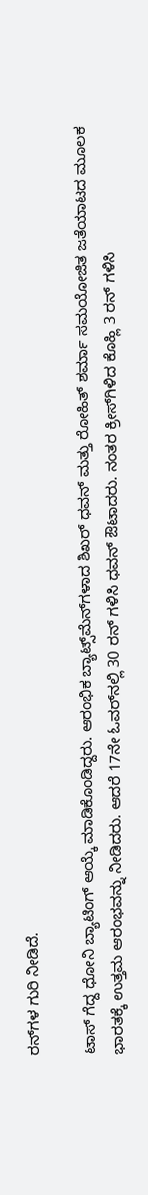ರನ್‌ಗಳ ಗುರಿ ನೀಡಿದೆ.

ಟಾಸ್ ಗೆದ್ದ ಧೋನಿ ಬ್ಯಾಟಿಂಗ್ ಆಯ್ಕೆ ಮಾಡಿಕೊಂಡಿದ್ದರು. ಆರಂಭಿಕ ಬ್ಯಾಟ್ಸ್‌ಮೆನ್‌ಗಳಾದ ಶಿಖರ್ ಧವನ್ ಮತ್ತು ರೋಹಿತ್ ಶರ್ಮಾ ಸಮಯೋಜಿತ ಜತೆಯಾಟದ ಮೂಲಕ ಭಾರತಕ್ಕೆ ಉತ್ತಮ ಆರಂಭವನ್ನು ನೀಡಿದರು. ಆದರೆ 17ನೇ ಓವರ್‌ನಲ್ಲಿ 30 ರನ್ ಗಳಿಸಿ ಧವನ್ ಔಟಾದರು. ನಂತರ ಕ್ರೀಸ್‌ಗಿಳಿದ ಕೊಹ್ಲಿ 3 ರನ್ ಗಳಿಸಿ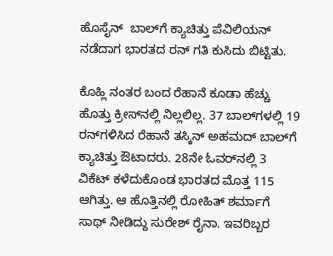ಹೊಸೈನ್  ಬಾಲ್‌ಗೆ ಕ್ಯಾಚಿತ್ತು ಪೆವಿಲಿಯನ್ ನಡೆದಾಗ ಭಾರತದ ರನ್ ಗತಿ ಕುಸಿದು ಬಿಟ್ಟಿತು.

ಕೊಹ್ಲಿ ನಂತರ ಬಂದ ರೆಹಾನೆ ಕೂಡಾ ಹೆಚ್ಚು ಹೊತ್ತು ಕ್ರೀಸ್‌ನಲ್ಲಿ ನಿಲ್ಲಲಿಲ್ಲ. 37 ಬಾಲ್‌ಗಳಲ್ಲಿ 19 ರನ್‌ಗಳಿಸಿದ ರೆಹಾನೆ ತಸ್ಕಿನ್ ಅಹಮದ್ ಬಾಲ್‌ಗೆ  ಕ್ಯಾಚಿತ್ತು ಔಟಾದರು. 28ನೇ ಓವರ್‌ನಲ್ಲಿ 3 ವಿಕೆಟ್ ಕಳೆದುಕೊಂಡ ಭಾರತದ ಮೊತ್ತ 115 ಆಗಿತ್ತು. ಆ ಹೊತ್ತಿನಲ್ಲಿ ರೋಹಿತ್ ಶರ್ಮಾಗೆ ಸಾಥ್ ನೀಡಿದ್ದು ಸುರೇಶ್ ರೈನಾ. ಇವರಿಬ್ಬರ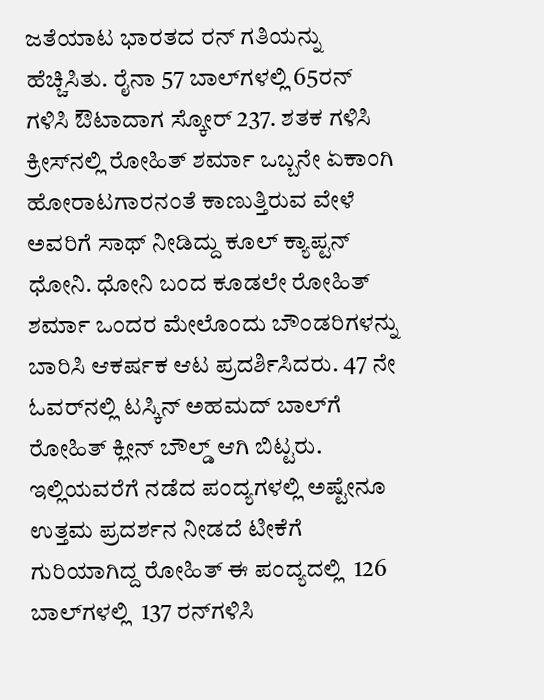ಜತೆಯಾಟ ಭಾರತದ ರನ್ ಗತಿಯನ್ನು ಹೆಚ್ಚಿಸಿತು. ರೈನಾ 57 ಬಾಲ್‌ಗಳಲ್ಲಿ 65ರನ್ ಗಳಿಸಿ ಔಟಾದಾಗ ಸ್ಕೋರ್ 237. ಶತಕ ಗಳಿಸಿ ಕ್ರೀಸ್‌ನಲ್ಲಿ ರೋಹಿತ್ ಶರ್ಮಾ ಒಬ್ಬನೇ ಏಕಾಂಗಿ ಹೋರಾಟಗಾರನಂತೆ ಕಾಣುತ್ತಿರುವ ವೇಳೆ ಅವರಿಗೆ ಸಾಥ್ ನೀಡಿದ್ದು ಕೂಲ್ ಕ್ಯಾಪ್ಟನ್ ಧೋನಿ. ಧೋನಿ ಬಂದ ಕೂಡಲೇ ರೋಹಿತ್ ಶರ್ಮಾ ಒಂದರ ಮೇಲೊಂದು ಬೌಂಡರಿಗಳನ್ನು ಬಾರಿಸಿ ಆಕರ್ಷಕ ಆಟ ಪ್ರದರ್ಶಿಸಿದರು. 47 ನೇ ಓವರ್‌ನಲ್ಲಿ ಟಸ್ಕಿನ್ ಅಹಮದ್ ಬಾಲ್‌ಗೆ ರೋಹಿತ್ ಕ್ಲೀನ್ ಬೌಲ್ಡ್ ಆಗಿ ಬಿಟ್ಟರು. ಇಲ್ಲಿಯವರೆಗೆ ನಡೆದ ಪಂದ್ಯಗಳಲ್ಲಿ ಅಷ್ಟೇನೂ ಉತ್ತಮ ಪ್ರದರ್ಶನ ನೀಡದೆ ಟೀಕೆಗೆ ಗುರಿಯಾಗಿದ್ದ ರೋಹಿತ್ ಈ ಪಂದ್ಯದಲ್ಲಿ  126 ಬಾಲ್‌ಗಳಲ್ಲಿ  137 ರನ್‌ಗಳಿಸಿ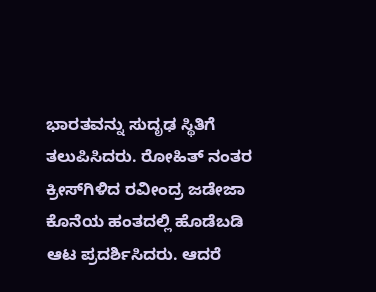ಭಾರತವನ್ನು ಸುದೃಢ ಸ್ಥಿತಿಗೆ ತಲುಪಿಸಿದರು. ರೋಹಿತ್ ನಂತರ ಕ್ರೀಸ್‌ಗಿಳಿದ ರವೀಂದ್ರ ಜಡೇಜಾ ಕೊನೆಯ ಹಂತದಲ್ಲಿ ಹೊಡೆಬಡಿ ಆಟ ಪ್ರದರ್ಶಿಸಿದರು. ಆದರೆ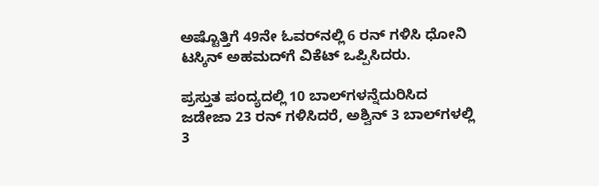ಅಷ್ಟೊತ್ತಿಗೆ 49ನೇ ಓವರ್‌ನಲ್ಲಿ 6 ರನ್ ಗಳಿಸಿ ಧೋನಿ ಟಸ್ಕಿನ್ ಅಹಮದ್‌ಗೆ ವಿಕೆಟ್ ಒಪ್ಪಿಸಿದರು.

ಪ್ರಸ್ತುತ ಪಂದ್ಯದಲ್ಲಿ 10 ಬಾಲ್‌ಗಳನ್ನೆದುರಿಸಿದ ಜಡೇಜಾ 23 ರನ್ ಗಳಿಸಿದರೆ, ಅಶ್ವಿನ್ 3 ಬಾಲ್‌ಗಳಲ್ಲಿ 3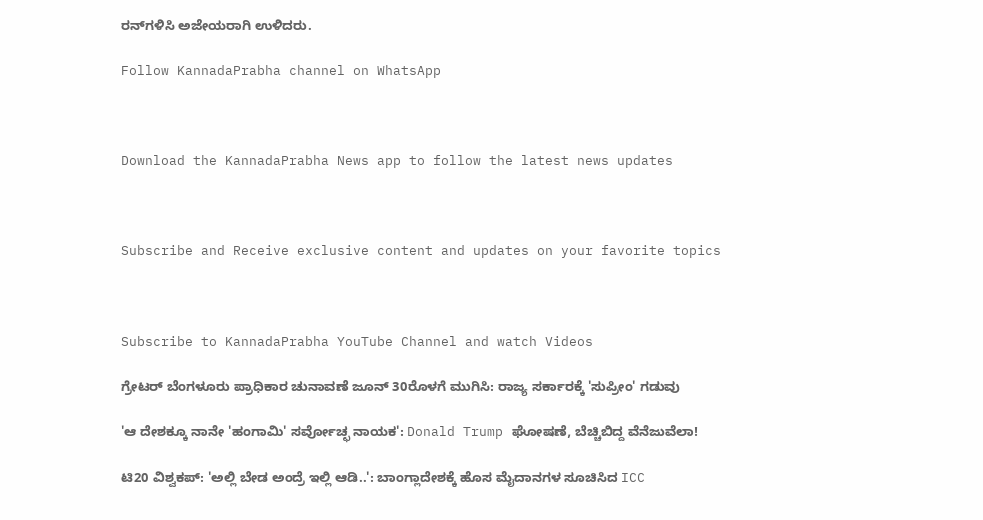ರನ್‌ಗಳಿಸಿ ಅಜೇಯರಾಗಿ ಉಳಿದರು.

Follow KannadaPrabha channel on WhatsApp



Download the KannadaPrabha News app to follow the latest news updates



Subscribe and Receive exclusive content and updates on your favorite topics



Subscribe to KannadaPrabha YouTube Channel and watch Videos

ಗ್ರೇಟರ್ ಬೆಂಗಳೂರು ಪ್ರಾಧಿಕಾರ ಚುನಾವಣೆ ಜೂನ್ 30ರೊಳಗೆ ಮುಗಿಸಿ: ರಾಜ್ಯ ಸರ್ಕಾರಕ್ಕೆ 'ಸುಪ್ರೀಂ' ಗಡುವು

'ಆ ದೇಶಕ್ಕೂ ನಾನೇ 'ಹಂಗಾಮಿ' ಸರ್ವೋಚ್ಛ ನಾಯಕ': Donald Trump ಘೋಷಣೆ, ಬೆಚ್ಚಿಬಿದ್ದ ವೆನೆಜುವೆಲಾ!

ಟಿ20 ವಿಶ್ವಕಪ್: 'ಅಲ್ಲಿ ಬೇಡ ಅಂದ್ರೆ ಇಲ್ಲಿ ಆಡಿ..': ಬಾಂಗ್ಲಾದೇಶಕ್ಕೆ ಹೊಸ ಮೈದಾನಗಳ ಸೂಚಿಸಿದ ICC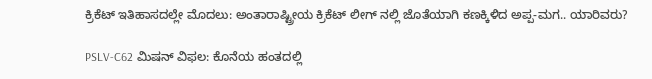ಕ್ರಿಕೆಟ್ ಇತಿಹಾಸದಲ್ಲೇ ಮೊದಲು: ಅಂತಾರಾಷ್ಟ್ರೀಯ ಕ್ರಿಕೆಟ್ ಲೀಗ್ ನಲ್ಲಿ ಜೊತೆಯಾಗಿ ಕಣಕ್ಕಿಳಿದ ಅಪ್ಪ-ಮಗ.. ಯಾರಿವರು?

PSLV-C62 ಮಿಷನ್ ವಿಫಲ: ಕೊನೆಯ ಹಂತದಲ್ಲಿ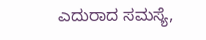ಎದುರಾದ ಸಮಸ್ಯೆ,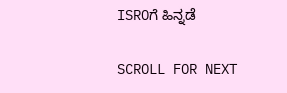ISROಗೆ ಹಿನ್ನಡೆ

SCROLL FOR NEXT